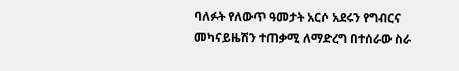ባለፉት የለውጥ ዓመታት አርሶ አደሩን የግብርና መካናይዜሽን ተጠቃሚ ለማድረግ በተሰራው ስራ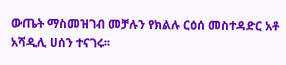ውጤት ማስመዝገብ መቻሉን የክልሉ ርዕሰ መስተዳድር አቶ አሻዲሊ ሀሰን ተናገሩ፡፡